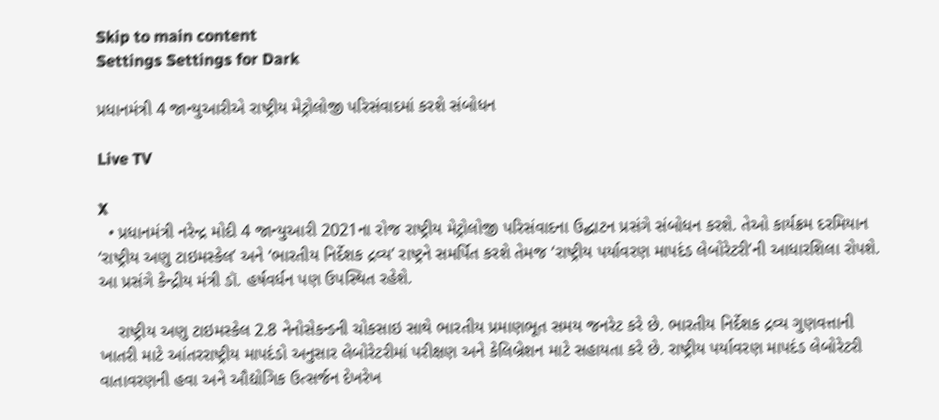Skip to main content
Settings Settings for Dark

પ્રધાનમંત્રી 4 જાન્યુઆરીએ રાષ્ટ્રીય મેટ્રોલોજી પરિસંવાદમાં કરશે સંબોધન

Live TV

X
  • પ્રધાનમંત્રી નરેન્દ્ર મોદી 4 જાન્યુઆરી 2021ના રોજ રાષ્ટ્રીય મેટ્રોલોજી પરિસંવાદના ઉદ્ઘાટન પ્રસંગે સંબોધન કરશે. તેઓ કાર્યક્રમ દરમિયાન ‘રાષ્ટ્રીય અણુ ટાઇમસ્કેલ’ અને ‘ભારતીય નિર્દેશક દ્રવ્ય’ રાષ્ટ્રને સમર્પિત કરશે તેમજ ‘રાષ્ટ્રીય પર્યાવરણ માપદંડ લેબોરેટરી’ની આધારશિલા રોપશે. આ પ્રસંગે કેન્દ્રીય મંત્રી ડૉ. હર્ષવર્ધન પણ ઉપસ્થિત રહેશે.

    રાષ્ટ્રીય અણુ ટાઇમસ્કેલ 2.8 નેનોસેકન્ડની ચોકસાઇ સાથે ભારતીય પ્રમાણભૂત સમય જનરેટ કરે છે. ભારતીય નિર્દેશક દ્રવ્ય ગુણવત્તાની ખાતરી માટે આંતરરાષ્ટ્રીય માપદંડો અનુસાર લેબોરેટરીમાં પરીક્ષણ અને કેલિબ્રેશન માટે સહાયતા કરે છે. રાષ્ટ્રીય પર્યાવરણ માપદંડ લેબોરેટરી વાતાવરણની હવા અને ઔદ્યોગિક ઉત્સર્જન દેખરેખ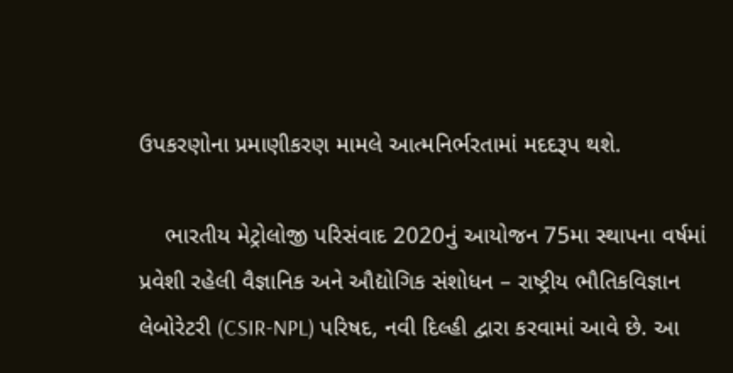ઉપકરણોના પ્રમાણીકરણ મામલે આત્મનિર્ભરતામાં મદદરૂપ થશે.

    ભારતીય મેટ્રોલોજી પરિસંવાદ 2020નું આયોજન 75મા સ્થાપના વર્ષમાં પ્રવેશી રહેલી વૈજ્ઞાનિક અને ઔદ્યોગિક સંશોધન – રાષ્ટ્રીય ભૌતિકવિજ્ઞાન લેબોરેટરી (CSIR-NPL) પરિષદ, નવી દિલ્હી દ્વારા કરવામાં આવે છે. આ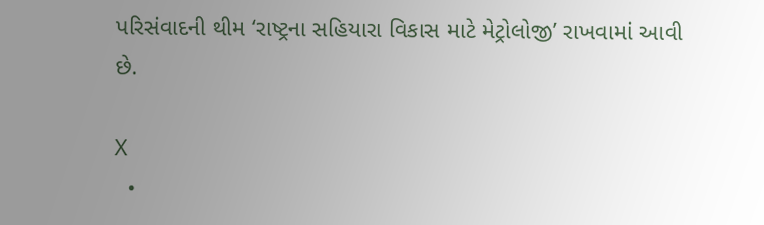પરિસંવાદની થીમ ‘રાષ્ટ્રના સહિયારા વિકાસ માટે મેટ્રોલોજી’ રાખવામાં આવી છે.

X
  •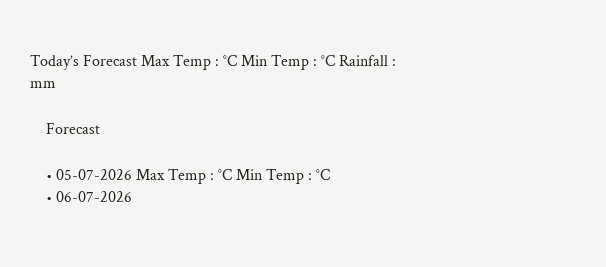Today’s Forecast Max Temp : °C Min Temp : °C Rainfall : mm

    Forecast

    • 05-07-2026 Max Temp : °C Min Temp : °C
    • 06-07-2026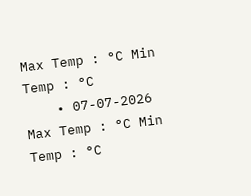Max Temp : °C Min Temp : °C
    • 07-07-2026 Max Temp : °C Min Temp : °C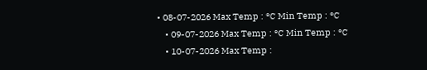• 08-07-2026 Max Temp : °C Min Temp : °C
    • 09-07-2026 Max Temp : °C Min Temp : °C
    • 10-07-2026 Max Temp :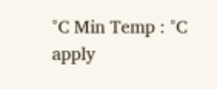°C Min Temp : °C
apply